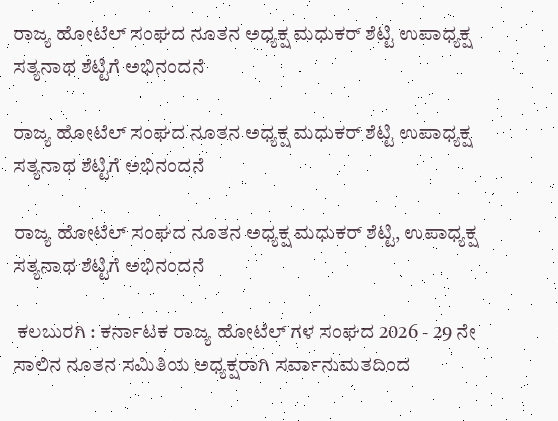ರಾಜ್ಯ ಹೋಟೆಲ್ ಸಂಘದ ನೂತನ ಅಧ್ಯಕ್ಷ ಮಧುಕರ್ ಶೆಟ್ಟಿ ಉಪಾಧ್ಯಕ್ಷ ಸತ್ಯನಾಥ ಶೆಟ್ಟಿಗೆ ಅಭಿನಂದನೆ

ರಾಜ್ಯ ಹೋಟೆಲ್ ಸಂಘದ ನೂತನ ಅಧ್ಯಕ್ಷ ಮಧುಕರ್ ಶೆಟ್ಟಿ ಉಪಾಧ್ಯಕ್ಷ ಸತ್ಯನಾಥ ಶೆಟ್ಟಿಗೆ ಅಭಿನಂದನೆ

ರಾಜ್ಯ ಹೋಟೆಲ್ ಸಂಘದ ನೂತನ ಅಧ್ಯಕ್ಷ ಮಧುಕರ್ ಶೆಟ್ಟಿ, ಉಪಾಧ್ಯಕ್ಷ ಸತ್ಯನಾಥ ಶೆಟ್ಟಿಗೆ ಅಭಿನಂದನೆ

 ಕಲಬುರಗಿ : ಕರ್ನಾಟಕ ರಾಜ್ಯ ಹೋಟೆಲ್ ಗಳ ಸಂಘದ 2026 - 29 ನೇ ಸಾಲಿನ ನೂತನ ಸಮಿತಿಯ ಅಧ್ಯಕ್ಷರಾಗಿ ಸರ್ವಾನುಮತದಿಂದ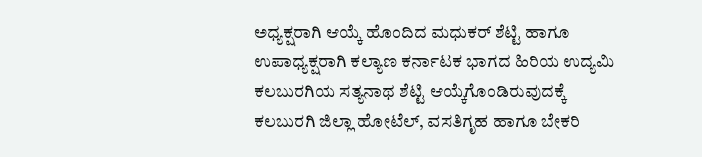ಅಧ್ಯಕ್ಷರಾಗಿ ಆಯ್ಕೆ ಹೊಂದಿದ ಮಧುಕರ್ ಶೆಟ್ಟಿ ಹಾಗೂ ಉಪಾಧ್ಯಕ್ಷರಾಗಿ ಕಲ್ಯಾಣ ಕರ್ನಾಟಕ ಭಾಗದ ಹಿರಿಯ ಉದ್ಯಮಿ ಕಲಬುರಗಿಯ ಸತ್ಯನಾಥ ಶೆಟ್ಟಿ ಆಯ್ಕೆಗೊಂಡಿರುವುದಕ್ಕೆ ಕಲಬುರಗಿ ಜಿಲ್ಲಾ ಹೋಟೆಲ್, ವಸತಿಗೃಹ ಹಾಗೂ ಬೇಕರಿ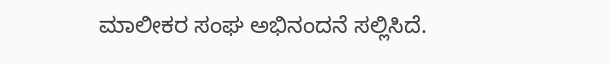ಮಾಲೀಕರ ಸಂಘ ಅಭಿನಂದನೆ ಸಲ್ಲಿಸಿದೆ.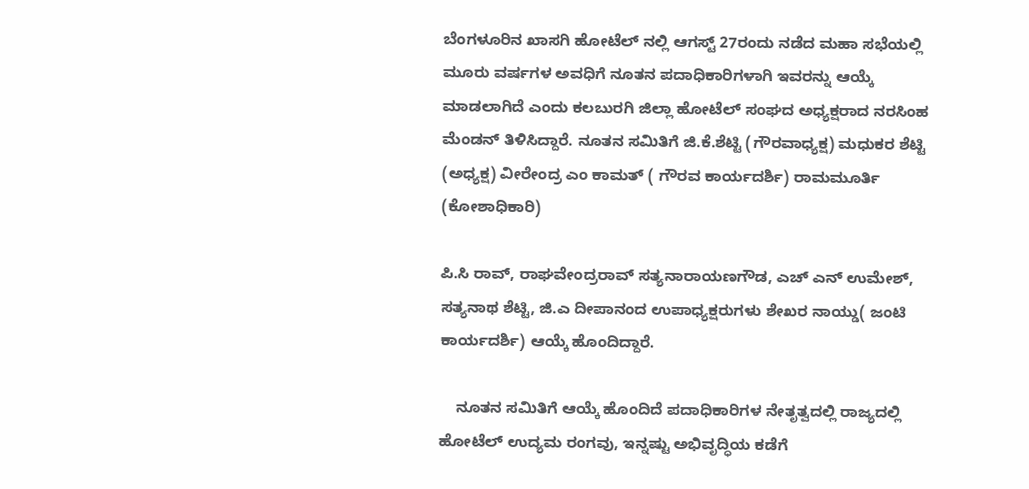ಬೆಂಗಳೂರಿನ ಖಾಸಗಿ ಹೋಟೆಲ್ ನಲ್ಲಿ ಆಗಸ್ಟ್ 27ರಂದು ನಡೆದ ಮಹಾ ಸಭೆಯಲ್ಲಿ ಮೂರು ವರ್ಷಗಳ ಅವಧಿಗೆ ನೂತನ ಪದಾಧಿಕಾರಿಗಳಾಗಿ ಇವರನ್ನು ಆಯ್ಕೆ ಮಾಡಲಾಗಿದೆ ಎಂದು ಕಲಬುರಗಿ ಜಿಲ್ಲಾ ಹೋಟೆಲ್ ಸಂಘದ ಅಧ್ಯಕ್ಷರಾದ ನರಸಿಂಹ ಮೆಂಡನ್ ತಿಳಿಸಿದ್ದಾರೆ. ನೂತನ ಸಮಿತಿಗೆ ಜಿ.ಕೆ.ಶೆಟ್ಟಿ (ಗೌರವಾಧ್ಯಕ್ಷ) ಮಧುಕರ ಶೆಟ್ಟಿ (ಅಧ್ಯಕ್ಷ) ವೀರೇಂದ್ರ ಎಂ ಕಾಮತ್ ( ಗೌರವ ಕಾರ್ಯದರ್ಶಿ) ರಾಮಮೂರ್ತಿ (ಕೋಶಾಧಿಕಾರಿ)

ಪಿ.ಸಿ ರಾವ್, ರಾಘವೇಂದ್ರರಾವ್ ಸತ್ಯನಾರಾಯಣಗೌಡ, ಎಚ್ ಎನ್ ಉಮೇಶ್, ಸತ್ಯನಾಥ ಶೆಟ್ಟಿ, ಜಿ.ಎ ದೀಪಾನಂದ ಉಪಾಧ್ಯಕ್ಷರುಗಳು ಶೇಖರ ನಾಯ್ಡು( ಜಂಟಿ ಕಾರ್ಯದರ್ಶಿ) ಆಯ್ಕೆ ಹೊಂದಿದ್ದಾರೆ.

    ನೂತನ ಸಮಿತಿಗೆ ಆಯ್ಕೆ ಹೊಂದಿದೆ ಪದಾಧಿಕಾರಿಗಳ ನೇತೃತ್ವದಲ್ಲಿ ರಾಜ್ಯದಲ್ಲಿ ಹೋಟೆಲ್ ಉದ್ಯಮ ರಂಗವು, ಇನ್ನಷ್ಟು ಅಭಿವೃದ್ಧಿಯ ಕಡೆಗೆ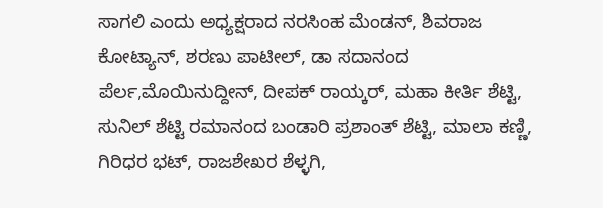ಸಾಗಲಿ ಎಂದು ಅಧ್ಯಕ್ಷರಾದ ನರಸಿಂಹ ಮೆಂಡನ್, ಶಿವರಾಜ ಕೋಟ್ಯಾನ್, ಶರಣು ಪಾಟೀಲ್, ಡಾ ಸದಾನಂದ ಪೆರ್ಲ,ಮೊಯಿನುದ್ದೀನ್, ದೀಪಕ್ ರಾಯ್ಕರ್, ಮಹಾ ಕೀರ್ತಿ ಶೆಟ್ಟಿ, ಸುನಿಲ್ ಶೆಟ್ಟಿ ರಮಾನಂದ ಬಂಡಾರಿ ಪ್ರಶಾಂತ್ ಶೆಟ್ಟಿ, ಮಾಲಾ ಕಣ್ಣಿ, ಗಿರಿಧರ ಭಟ್, ರಾಜಶೇಖರ ಶೆಳ್ಳಗಿ,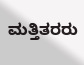ಮತ್ತಿತರರು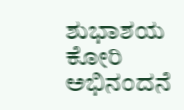ಶುಭಾಶಯ ಕೋರಿ ಅಭಿನಂದನೆ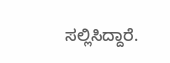ಸಲ್ಲಿಸಿದ್ದಾರೆ.